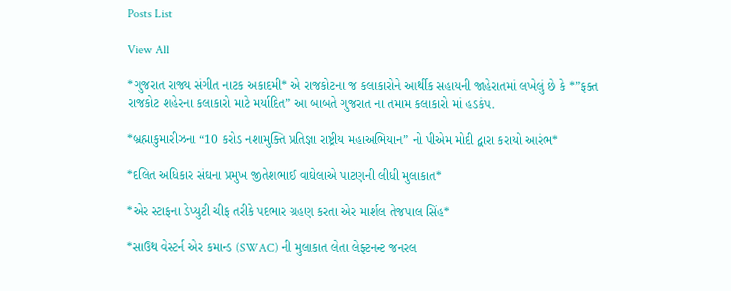Posts List

View All

*ગુજરાત રાજ્ય સંગીત નાટક અકાદમી* એ રાજકોટના જ કલાકારોને આર્થીક સહાયની જાહેરાતમાં લખેલું છે કે *”ફક્ત રાજકોટ શહેરના કલાકારો માટે મર્યાદિત” આ બાબતે ગુજરાત ના તમામ કલાકારો માં હડકંપ.

*બ્રહ્માકુમારીઝના “10 કરોડ નશામુક્તિ પ્રતિજ્ઞા રાષ્ટ્રીય મહાઅભિયાન” નો પીએમ મોદી દ્વારા કરાયો આરંભ*

*દલિત અધિકાર સંઘના પ્રમુખ જીતેશભાઈ વાઘેલાએ પાટણની લીધી મુલાકાત*

*એર સ્ટાફના ડેપ્યુટી ચીફ તરીકે પદભાર ગ્રહણ કરતા એર માર્શલ તેજપાલ સિંહ*

*સાઉથ વેસ્ટર્ન એર કમાન્ડ (SWAC) ની મુલાકાત લેતા લેફ્ટનન્ટ જનરલ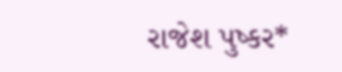રાજેશ પુષ્કર*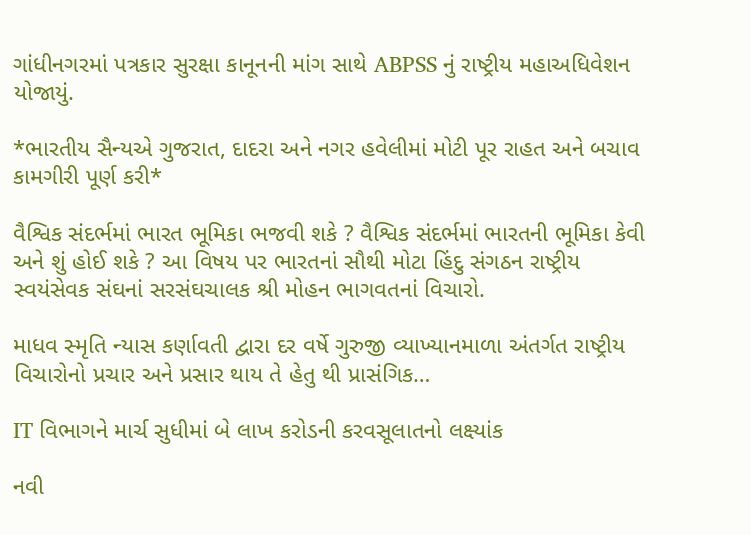ગાંધીનગરમાં પત્રકાર સુરક્ષા કાનૂનની માંગ સાથે ABPSS નું રાષ્ટ્રીય મહાઅધિવેશન યોજાયું.

*ભારતીય સૈન્યએ ગુજરાત, દાદરા અને નગર હવેલીમાં મોટી પૂર રાહત અને બચાવ કામગીરી પૂર્ણ કરી*

વૈશ્વિક સંદર્ભમાં ભારત ભૂમિકા ભજવી શકે ? વૈશ્વિક સંદર્ભમાં ભારતની ભૂમિકા કેવી અને શું હોઈ શકે ? આ વિષય પર ભારતનાં સૌથી મોટા હિંદુ સંગઠન રાષ્ટ્રીય સ્વયંસેવક સંઘનાં સરસંઘચાલક શ્રી મોહન ભાગવતનાં વિચારો.

માધવ સ્મૃતિ ન્યાસ કર્ણાવતી દ્વારા દર વર્ષે ગુરુજી વ્યાખ્યાનમાળા અંતર્ગત રાષ્ટ્રીય વિચારોનો પ્રચાર અને પ્રસાર થાય તે હેતુ થી પ્રાસંગિક…

IT વિભાગને માર્ચ સુધીમાં બે લાખ કરોડની કરવસૂલાતનો લક્ષ્યાંક

નવી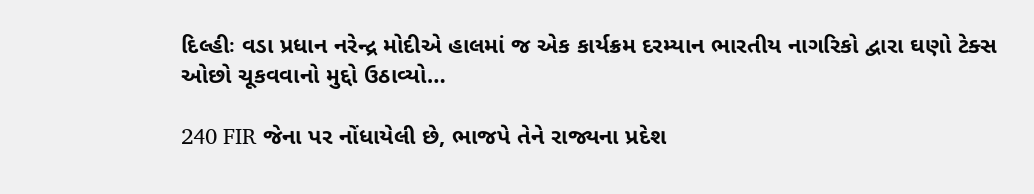દિલ્હીઃ વડા પ્રધાન નરેન્દ્ર મોદીએ હાલમાં જ એક કાર્યક્રમ દરમ્યાન ભારતીય નાગરિકો દ્વારા ઘણો ટેક્સ ઓછો ચૂકવવાનો મુદ્દો ઉઠાવ્યો…

240 FIR જેના પર નોંધાયેલી છે, ભાજપે તેને રાજ્યના પ્રદેશ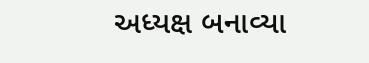અધ્યક્ષ બનાવ્યા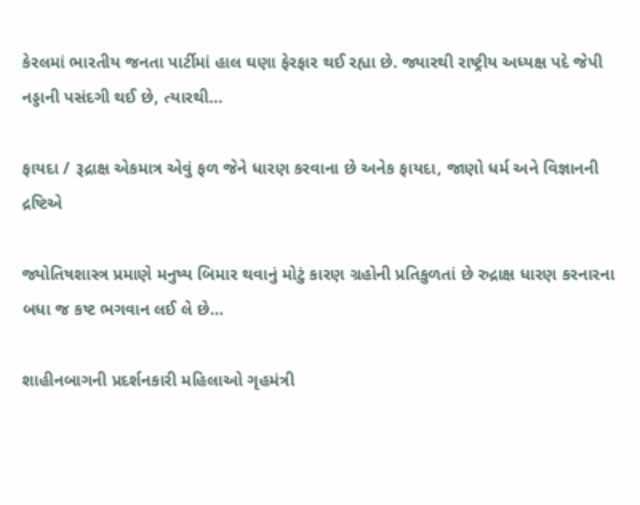કેરલમાં ભારતીય જનતા પાર્ટીમાં હાલ ઘણા ફેરફાર થઈ રહ્યા છે. જ્યારથી રાષ્ટ્રીય અધ્યક્ષ પદે જેપી નડ્ડાની પસંદગી થઈ છે, ત્યારથી…

ફાયદા / રૂદ્રાક્ષ એકમાત્ર એવું ફળ જેને ધારણ કરવાના છે અનેક ફાયદા, જાણો ધર્મ અને વિજ્ઞાનની દ્રષ્ટિએ

જ્યોતિષશાસ્ત્ર પ્રમાણે મનુષ્ય બિમાર થવાનું મોટું કારણ ગ્રહોની પ્રતિકુળતાં છે રુદ્રાક્ષ ધારણ કરનારના બધા જ કષ્ટ ભગવાન લઈ લે છે…

શાહીનબાગની પ્રદર્શનકારી મહિલાઓ ગૃહમંત્રી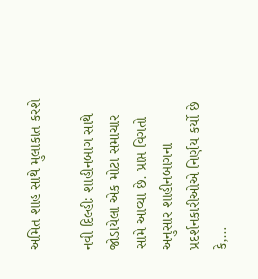અમિત શાહ સાથે મુલાકાત કરશે

નવી દિલ્હીઃ શાહીનબાગ સાથે જોડાયેલા એક મોટા સમાચાર સામે આવ્યા છે. પ્રાપ્ત વિગતો અનુસાર શાહીનબાગના પ્રદર્શનકારીઓએ નિર્ણય કર્યો છે કે,…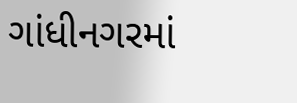ગાંધીનગરમાં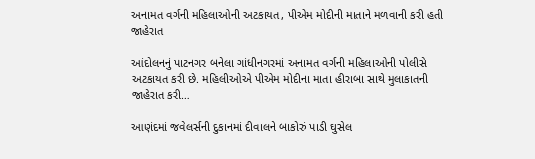અનામત વર્ગની મહિલાઓની અટકાયત, પીએમ મોદીની માતાને મળવાની કરી હતી જાહેરાત

આંદોલનનું પાટનગર બનેલા ગાંધીનગરમાં અનામત વર્ગની મહિલાઓની પોલીસે અટકાયત કરી છે. મહિલીઓએ પીએમ મોદીના માતા હીરાબા સાથે મુલાકાતની જાહેરાત કરી…

આણંદમાં જવેલર્સની દુકાનમાં દીવાલને બાકોરું પાડી ઘુસેલ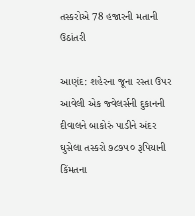તસ્કરોએ 78 હજારની મતાની ઉઠાંતરી

આણંદ: શહેરના જૂના રસ્તા ઉપર આવેલી એક જ્વેલર્સની દુકાનની દીવાલને બાકોરું પાડીને અંદર ઘુસેલા તસ્કરો ૭૮૭૫૦ રૂપિયાની કિંમતના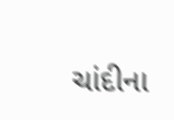ચાંદીના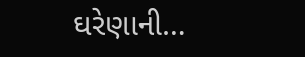ઘરેણાની…